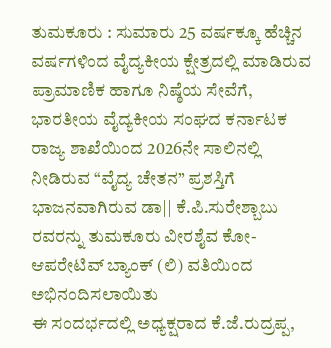ತುಮಕೂರು : ಸುಮಾರು 25 ವರ್ಷಕ್ಕೂ ಹೆಚ್ಚಿನ ವರ್ಷಗಳಿಂದ ವೈದ್ಯಕೀಯ ಕ್ಷೇತ್ರದಲ್ಲಿ ಮಾಡಿರುವ ಪ್ರಾಮಾಣಿಕ ಹಾಗೂ ನಿಷ್ಠೆಯ ಸೇವೆಗೆ, ಭಾರತೀಯ ವೈದ್ಯಕೀಯ ಸಂಘದ ಕರ್ನಾಟಕ ರಾಜ್ಯ ಶಾಖೆಯಿಂದ 2026ನೇ ಸಾಲಿನಲ್ಲಿ ನೀಡಿರುವ “ವೈದ್ಯ ಚೇತನ” ಪ್ರಶಸ್ತಿಗೆ ಭಾಜನವಾಗಿರುವ ಡಾ|| ಕೆ.ಪಿ.ಸುರೇಶ್ಬಾಬು ರವರನ್ನು ತುಮಕೂರು ವೀರಶೈವ ಕೋ-ಆಪರೇಟಿವ್ ಬ್ಯಾಂಕ್ (ಲಿ) ವತಿಯಿಂದ ಅಭಿನಂದಿಸಲಾಯಿತು
ಈ ಸಂದರ್ಭದಲ್ಲಿ ಅಧ್ಯಕ್ಷರಾದ ಕೆ.ಜೆ.ರುದ್ರಪ್ಪ,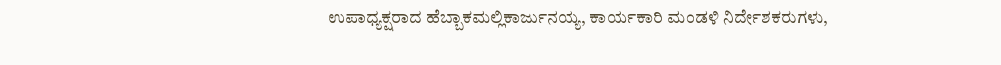ಉಪಾಧ್ಯಕ್ಷರಾದ ಹೆಬ್ಬಾಕಮಲ್ಲಿಕಾರ್ಜುನಯ್ಯ, ಕಾರ್ಯಕಾರಿ ಮಂಡಳಿ ನಿರ್ದೇಶಕರುಗಳು,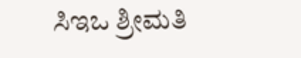ಸಿಇಒ ಶ್ರೀಮತಿ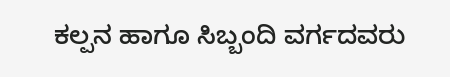ಕಲ್ಪನ ಹಾಗೂ ಸಿಬ್ಬಂದಿ ವರ್ಗದವರು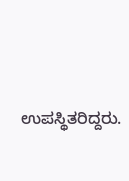ಉಪಸ್ಥಿತರಿದ್ದರು.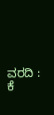ವರದಿ : ಕೆ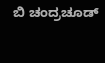ಬಿ ಚಂದ್ರಚೂಡ್